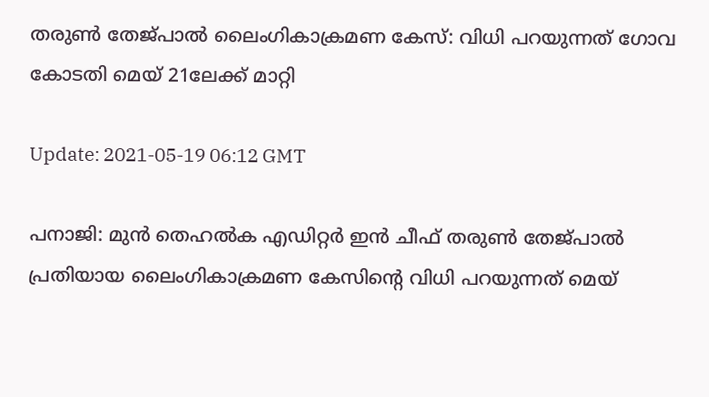തരുണ്‍ തേജ്പാല്‍ ലൈംഗികാക്രമണ കേസ്: വിധി പറയുന്നത് ഗോവ കോടതി മെയ് 21ലേക്ക് മാറ്റി

Update: 2021-05-19 06:12 GMT

പനാജി: മുന്‍ തെഹല്‍ക എഡിറ്റര്‍ ഇന്‍ ചീഫ് തരുണ്‍ തേജ്പാല്‍ പ്രതിയായ ലൈംഗികാക്രമണ കേസിന്റെ വിധി പറയുന്നത് മെയ്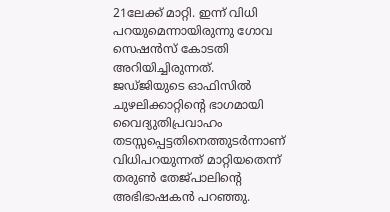21ലേക്ക് മാറ്റി. ഇന്ന് വിധി പറയുമെന്നായിരുന്നു ഗോവ സെഷന്‍സ് കോടതി അറിയിച്ചിരുന്നത്. ജഡ്ജിയുടെ ഓഫിസില്‍ ചുഴലിക്കാറ്റിന്റെ ഭാഗമായി വൈദ്യുതിപ്രവാഹം തടസ്സപ്പെട്ടതിനെത്തുടര്‍ന്നാണ് വിധിപറയുന്നത് മാറ്റിയതെന്ന് തരുണ്‍ തേജ്പാലിന്റെ അഭിഭാഷകന്‍ പറഞ്ഞു.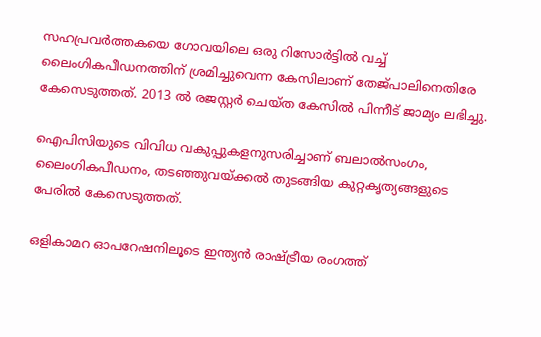സഹപ്രവര്‍ത്തകയെ ഗോവയിലെ ഒരു റിസോര്‍ട്ടില്‍ വച്ച് ലൈംഗികപീഡനത്തിന് ശ്രമിച്ചുവെന്ന കേസിലാണ് തേജ്പാലിനെതിരേ കേസെടുത്തത്. 2013 ല്‍ രജസ്റ്റര്‍ ചെയ്ത കേസില്‍ പിന്നീട് ജാമ്യം ലഭിച്ചു.

ഐപിസിയുടെ വിവിധ വകുപ്പുകളനുസരിച്ചാണ് ബലാല്‍സംഗം, ലൈംഗികപീഡനം, തടഞ്ഞുവയ്ക്കല്‍ തുടങ്ങിയ കുറ്റകൃത്യങ്ങളുടെ പേരില്‍ കേസെടുത്തത്.

ഒളികാമറ ഓപറേഷനിലൂടെ ഇന്ത്യന്‍ രാഷ്ട്രീയ രംഗത്ത്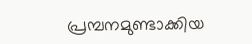പ്രമ്പനമുണ്ടാക്കിയ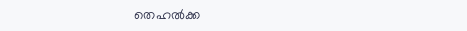തെഹല്‍ക്ക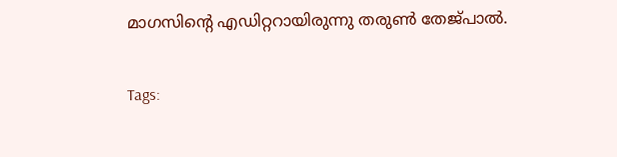മാഗസിന്റെ എഡിറ്ററായിരുന്നു തരുണ്‍ തേജ്പാല്‍.

Tags: